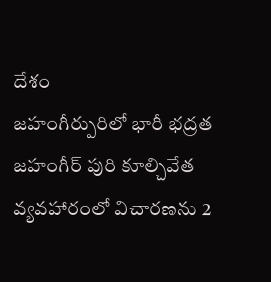దేశం
జహంగీర్పురిలో భారీ భద్రత
జహంగీర్ పురి కూల్చివేత వ్యవహారంలో విచారణను 2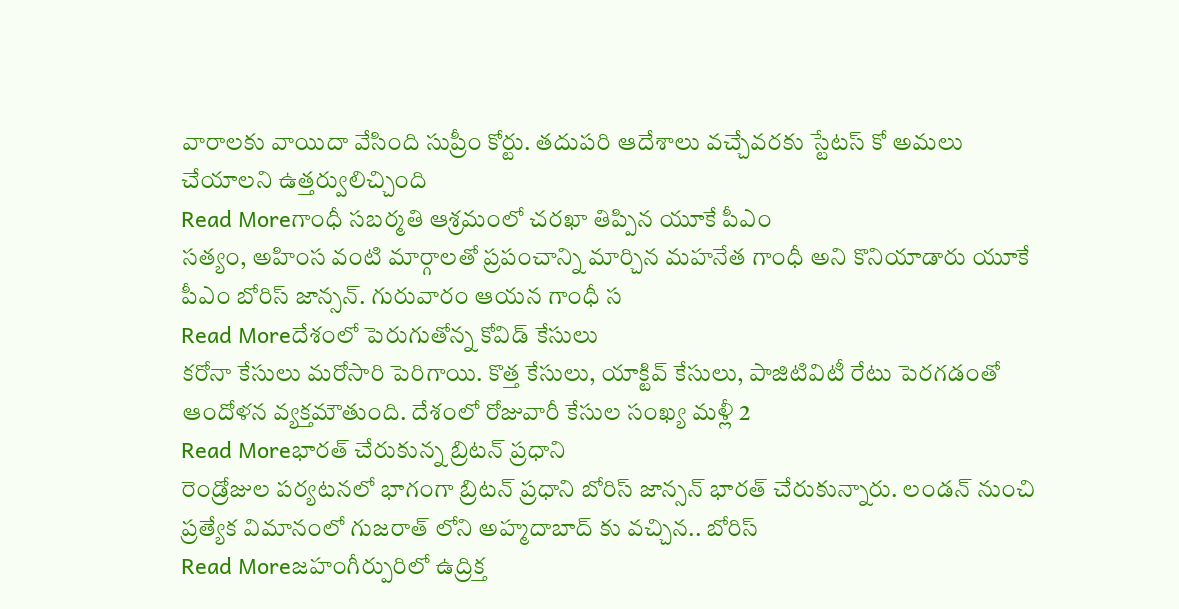వారాలకు వాయిదా వేసింది సుప్రీం కోర్టు. తదుపరి ఆదేశాలు వచ్చేవరకు స్టేటస్ కో అమలు చేయాలని ఉత్తర్వులిచ్చింది
Read Moreగాంధీ సబర్మతి ఆశ్రమంలో చరఖా తిప్పిన యూకే పీఎం
సత్యం, అహింస వంటి మార్గాలతో ప్రపంచాన్ని మార్చిన మహనేత గాంధీ అని కొనియాడారు యూకే పీఎం బోరిస్ జాన్సన్. గురువారం ఆయన గాంధీ స
Read Moreదేశంలో పెరుగుతోన్న కోవిడ్ కేసులు
కరోనా కేసులు మరోసారి పెరిగాయి. కొత్త కేసులు, యాక్టివ్ కేసులు, పాజిటివిటీ రేటు పెరగడంతో ఆందోళన వ్యక్తమౌతుంది. దేశంలో రోజువారీ కేసుల సంఖ్య మళ్లీ 2
Read Moreభారత్ చేరుకున్న బ్రిటన్ ప్రధాని
రెండ్రోజుల పర్యటనలో భాగంగా బ్రిటన్ ప్రధాని బోరిస్ జాన్సన్ భారత్ చేరుకున్నారు. లండన్ నుంచి ప్రత్యేక విమానంలో గుజరాత్ లోని అహ్మదాబాద్ కు వచ్చిన.. బోరిస్
Read Moreజహంగీర్పురిలో ఉద్రిక్త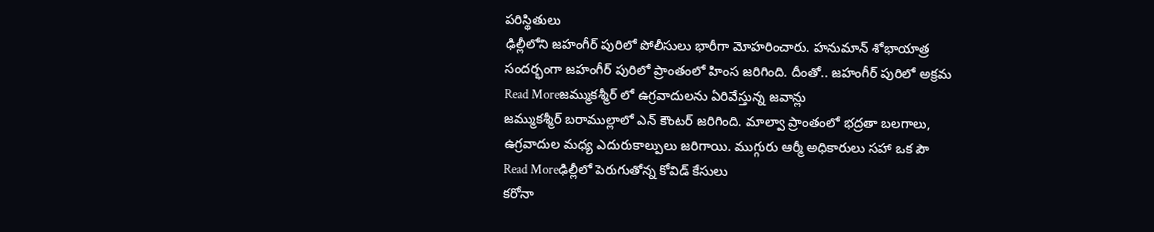పరిస్థితులు
ఢిల్లీలోని జహంగీర్ పురిలో పోలీసులు భారీగా మోహరించారు. హనుమాన్ శోభాయాత్ర సందర్భంగా జహంగీర్ పురిలో ప్రాంతంలో హింస జరిగింది. దీంతో.. జహంగీర్ పురిలో అక్రమ
Read Moreజమ్ముకశ్మీర్ లో ఉగ్రవాదులను ఏరివేస్తున్న జవాన్లు
జమ్ముకశ్మీర్ బరాముల్లాలో ఎన్ కౌంటర్ జరిగింది. మాల్వా ప్రాంతంలో భద్రతా బలగాలు, ఉగ్రవాదుల మధ్య ఎదురుకాల్పులు జరిగాయి. ముగ్గురు ఆర్మీ అధికారులు సహా ఒక పౌ
Read Moreఢిల్లీలో పెరుగుతోన్న కోవిడ్ కేసులు
కరోనా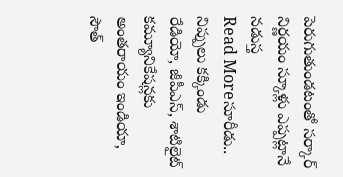పెరుగుతుండటంతో సర్కార్ నిర్ణయం స్కూళ్లు ఎప్పట్లానే నడుస్త
Read Moreసూరీడు.. నిప్పులు కక్కిండు
రేడియో, జీపీఎస్, శాటిలైట్ కమ్యూనికేషన్లకు అంతరాయం ఇండియా, సౌత్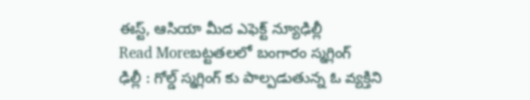ఈస్ట్, ఆసియా మీద ఎఫెక్ట్ న్యూఢిల్లీ
Read Moreబట్టతలలో బంగారం స్మగ్లింగ్
ఢిల్లీ : గోల్డ్ స్మగ్లింగ్ కు పాల్పడుతున్న ఓ వ్యక్తిని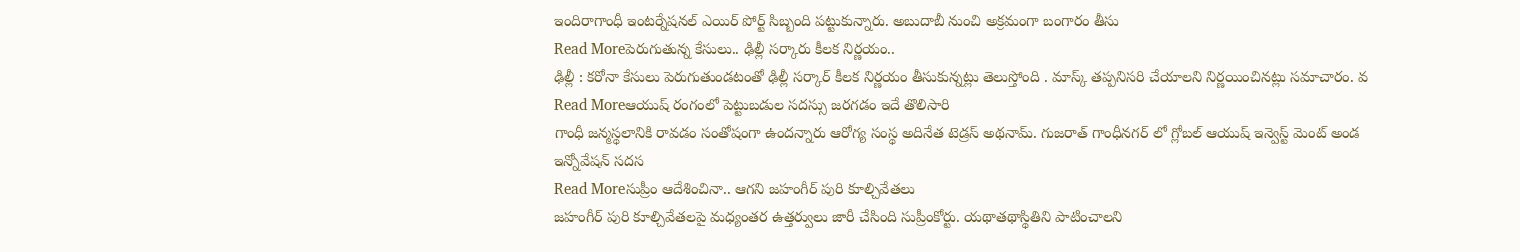ఇందిరాగాంధీ ఇంటర్నేషనల్ ఎయిర్ పోర్ట్ సిబ్బంది పట్టుకున్నారు. అబుదాబీ నుంచి అక్రమంగా బంగారం తీసు
Read Moreపెరుగుతున్న కేసులు.. ఢిల్లీ సర్కారు కీలక నిర్ణయం..
ఢిల్లీ : కరోనా కేసులు పెరుగుతుండటంతో ఢిల్లీ సర్కార్ కీలక నిర్ణయం తీసుకున్నట్లు తెలుస్తోంది . మాస్క్ తప్పనిసరి చేయాలని నిర్ణయించినట్లు సమాచారం. వ
Read Moreఆయుష్ రంగంలో పెట్టుబడుల సదస్సు జరగడం ఇదే తొలిసారి
గాంధీ జన్మస్థలానికి రావడం సంతోషంగా ఉందన్నారు ఆరోగ్య సంస్థ అదినేత టెడ్రస్ అథనామ్. గుజరాత్ గాంధీనగర్ లో గ్లోబల్ ఆయుష్ ఇన్వెస్ట్ మెంట్ అండ ఇన్నోవేషన్ సదస
Read Moreసుప్రీం ఆదేశించినా.. ఆగని జహంగీర్ పురి కూల్చివేతలు
జహంగీర్ పురి కూల్చివేతలపై మధ్యంతర ఉత్తర్వులు జారీ చేసింది సుప్రీంకోర్టు. యథాతథాస్థితిని పాటించాలని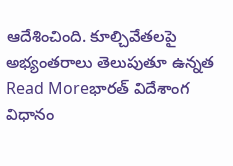ఆదేశించింది. కూల్చివేతలపై అభ్యంతరాలు తెలుపుతూ ఉన్నత
Read Moreభారత్ విదేశాంగ విధానం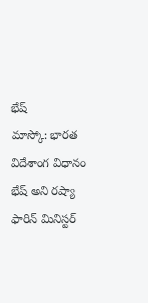భేష్
మాస్కో: భారత విదేశాంగ విధానం భేష్ అని రష్యా ఫారిన్ మినిస్టర్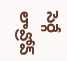సెర్గే లావ్రోవ్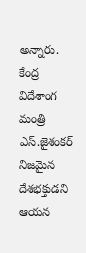అన్నారు. కేంద్ర విదేశాంగ మంత్రి ఎస్.జైశంకర్ నిజమైన దేశభక్తుడని ఆయన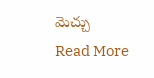మెచ్చు
Read More